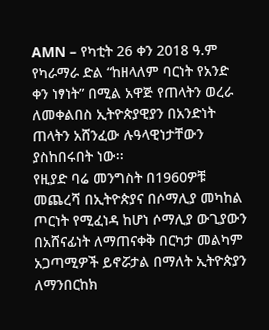AMN – የካቲት 26 ቀን 2018 ዓ.ም
የካራማራ ድል “ከዘላለም ባርነት የአንድ ቀን ነፃነት” በሚል አዋጅ የጠላትን ወረራ ለመቀልበስ ኢትዮጵያዊያን በአንድነት ጠላትን አሸንፈው ሉዓላዊነታቸውን ያስከበሩበት ነው፡፡
የዚያድ ባሬ መንግስት በ1960ዎቹ መጨረሻ በኢትዮጵያና በሶማሊያ መካከል ጦርነት የሚፈነዳ ከሆነ ሶማሊያ ውጊያውን በአሸናፊነት ለማጠናቀቅ በርካታ መልካም አጋጣሚዎች ይኖሯታል በማለት ኢትዮጵያን ለማንበርከክ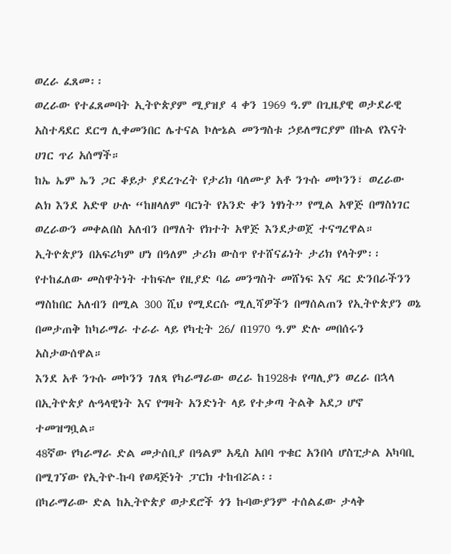ወረራ ፈጸመ፡፡
ወረራው የተፈጸመባት ኢትዮጵያም ሚያዝያ 4 ቀን 1969 ዓ.ም በጊዜያዊ ወታደራዊ አስተዳደር ደርግ ሊቀመንበር ሌተናል ኮሎኔል መንግስቱ ኃይለማርያም በኩል የእናት ሀገር ጥሪ አሰማች።
ከኤ ኤም ኤን ጋር ቆይታ ያደረጉረት የታሪክ ባለሙያ አቶ ንጉሱ መኮንን፣ ወረራው ልክ እንደ አድዋ ሁሉ “ከዘላለም ባርነት የአንድ ቀን ነፃነት” የሚል አዋጅ በማስነገር ወረራውን መቀልበስ አለብን በማለት የክተት አዋጅ እንደታወጀ ተናግረዋል።
ኢትዮጵያን በአፍሪካም ሆነ በዓለም ታሪክ ውስጥ የተሸናፊነት ታሪክ የላትም፡፡ የተከፈለው መስዋትነት ተከፍሎ የዚያድ ባሬ መንግስት መሸነፍ እና ዳር ድንበራችንን ማስከበር አለብን በሚል 300 ሺህ የሚደርሱ ሚሊሻዎችን በማሰልጠን የኢትዮጵያን ወኔ በመታጠቅ ከካራማራ ተራራ ላይ የካቲት 26/ በ1970 ዓ.ም ድሉ መበሰሩን አስታውሰዋል።
እንደ አቶ ንጉሱ መኮንን ገለጻ የካራማራው ወረራ ከ1928ቱ የጣሊያን ወረራ በኋላ በኢትዮጵያ ሉዓላዊነት እና የግዛት አንድነት ላይ የተቃጣ ትልቅ አደጋ ሆኖ ተመዝግቧል።
48ኛው የካራማራ ድል መታሰቢያ በዓልም አዲስ አበባ ጥቁር አንበሳ ሆስፒታል አካባቢ በሚገኘው የኢትዮ-ኩባ የወዳጅነት ፓርክ ተከብሯል፡፡
በካራማራው ድል ከኢትዮጵያ ወታደሮች ጎን ኩባውያንም ተሰልፈው ታላቅ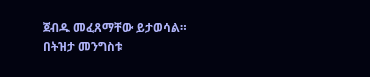ጀብዱ መፈጸማቸው ይታወሳል።
በትዝታ መንግስቱ